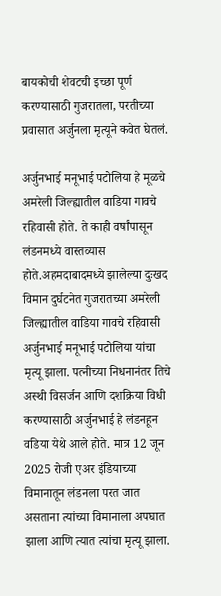बायकोची शेवटची इच्छा पूर्ण करण्यासाठी गुजरातला, परतीच्या प्रवासात अर्जुनला मृत्यूने कवेत घेतलं.

अर्जुनभाई मनूभाई पटोलिया हे मूळचे अमरेली जिल्ह्यातील वाडिया गावचे रहिवासी होते. ते काही वर्षांपासून लंडनमध्ये वास्तव्यास होते.अहमदाबादमध्ये झालेल्या दुःखद विमान दुर्घटनेत गुजरातच्या अमरेली जिल्ह्यातील वाडिया गावचे रहिवासी अर्जुनभाई मनूभाई पटोलिया यांचा मृत्यू झाला. पत्नीच्या निधनानंतर तिचे अस्थी विसर्जन आणि दशक्रिया विधी करण्यासाठी अर्जुनभाई हे लंडनहून वडिया येथे आले होते. मात्र 12 जून 2025 रोजी एअर इंडियाच्या विमानातून लंडनला परत जात असताना त्यांच्या विमानाला अपघात झाला आणि त्यात त्यांचा मृत्यू झाला.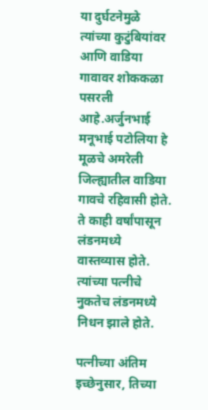या दुर्घटनेमुळे त्यांच्या कुटुंबियांवर आणि वाडिया गावावर शोककळा पसरली आहे.अर्जुनभाई मनूभाई पटोलिया हे मूळचे अमरेली जिल्ह्यातील वाडिया गावचे रहिवासी होते. ते काही वर्षांपासून लंडनमध्ये वास्तव्यास होते. त्यांच्या पत्नीचे नुकतेच लंडनमध्ये निधन झाले होते.

पत्नीच्या अंतिम इच्छेनुसार, तिच्या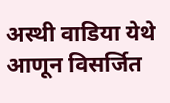अस्थी वाडिया येथे आणून विसर्जित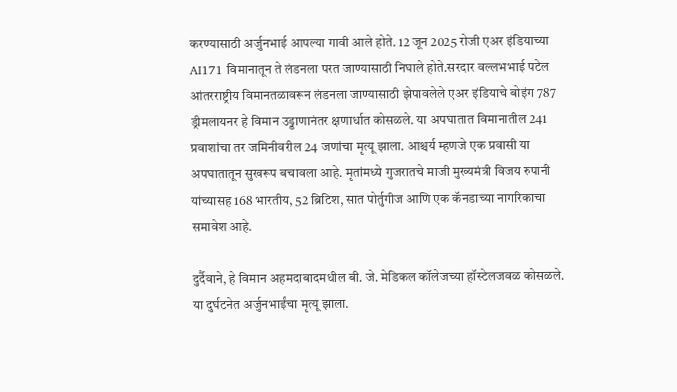करण्यासाठी अर्जुनभाई आपल्या गावी आले होते. 12 जून 2025 रोजी एअर इंडियाच्या AI171 विमानातून ते लंडनला परत जाण्यासाठी निघाले होते.सरदार वल्लभभाई पटेल आंतरराष्ट्रीय विमानतळावरून लंडनला जाण्यासाठी झेपावलेले एअर इंडियाचे बोइंग 787 ड्रीमलायनर हे विमान उड्डाणानंतर क्षणार्धात कोसळले. या अपघातात विमानातील 241 प्रवाशांचा तर जमिनीवरील 24 जणांचा मृत्यू झाला. आश्चर्य म्हणजे एक प्रवासी या अपघातातून सुखरूप बचावला आहे. मृतांमध्ये गुजरातचे माजी मुख्यमंत्री विजय रुपानी यांच्यासह 168 भारतीय, 52 ब्रिटिश, सात पोर्तुगीज आणि एक कॅनडाच्या नागरिकाचा समावेश आहे.

दुर्दैवाने, हे विमान अहमदाबादमधील बी. जे. मेडिकल कॉलेजच्या हॉस्टेलजवळ कोसळले. या दुर्घटनेत अर्जुनभाईंचा मृत्यू झाला.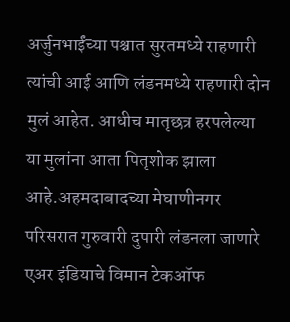अर्जुनभाईंच्या पश्चात सुरतमध्ये राहणारी त्यांची आई आणि लंडनमध्ये राहणारी दोन मुलं आहेत. आधीच मातृछत्र हरपलेल्या या मुलांना आता पितृशोक झाला आहे.अहमदाबादच्या मेघाणीनगर परिसरात गुरुवारी दुपारी लंडनला जाणारे एअर इंडियाचे विमान टेकऑफ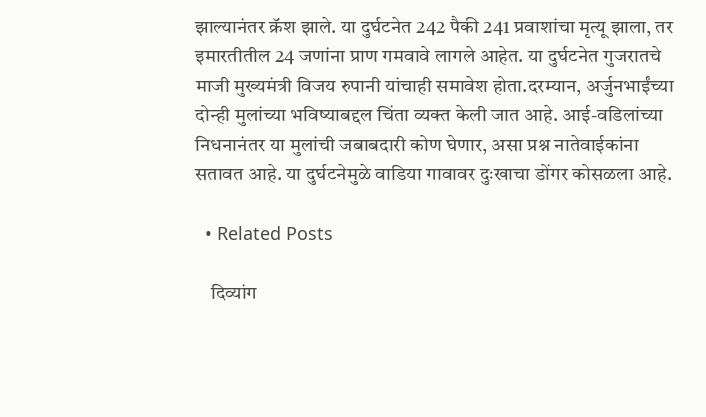झाल्यानंतर क्रॅश झाले. या दुर्घटनेत 242 पैकी 241 प्रवाशांचा मृत्यू झाला, तर इमारतीतील 24 जणांना प्राण गमवावे लागले आहेत. या दुर्घटनेत गुजरातचे माजी मुख्यमंत्री विजय रुपानी यांचाही समावेश होता.दरम्यान, अर्जुनभाईंच्या दोन्ही मुलांच्या भविष्याबद्दल चिंता व्यक्त केली जात आहे. आई-वडिलांच्या निधनानंतर या मुलांची जबाबदारी कोण घेणार, असा प्रश्न नातेवाईकांना सतावत आहे. या दुर्घटनेमुळे वाडिया गावावर दुःखाचा डोंगर कोसळला आहे.

  • Related Posts

    दिव्यांग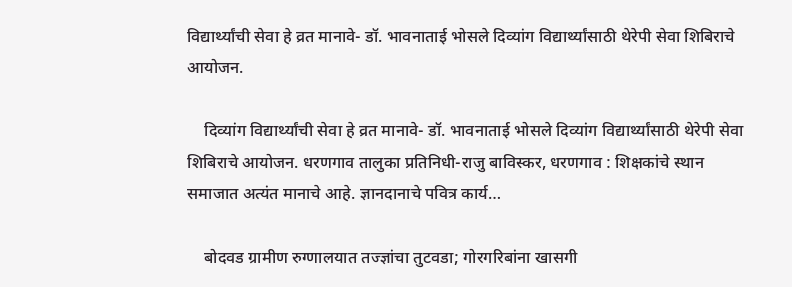विद्यार्थ्यांची सेवा हे व्रत मानावे- डॉ. भावनाताई भोसले दिव्यांग विद्यार्थ्यांसाठी थेरेपी सेवा शिबिराचे आयोजन.

    दिव्यांग विद्यार्थ्यांची सेवा हे व्रत मानावे- डॉ. भावनाताई भोसले दिव्यांग विद्यार्थ्यांसाठी थेरेपी सेवा शिबिराचे आयोजन. धरणगाव तालुका प्रतिनिधी-राजु बाविस्कर, धरणगाव : शिक्षकांचे स्थान समाजात अत्यंत मानाचे आहे. ज्ञानदानाचे पवित्र कार्य…

    बोदवड ग्रामीण रुग्णालयात तज्ज्ञांचा तुटवडा; गोरगरिबांना खासगी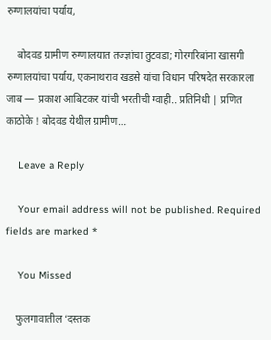रुग्णालयांचा पर्याय,

    बोदवड ग्रामीण रुग्णालयात तज्ज्ञांचा तुटवडा; गोरगरिबांना खासगी रुग्णालयांचा पर्याय, एकनाथराव खडसे यांचा विधान परिषदेत सरकारला जाब — प्रकाश आबिटकर यांची भरतीची ग्वाही.. प्रतिनिधी | प्रणित काठोके ! बोदवड येथील ग्रामीण…

    Leave a Reply

    Your email address will not be published. Required fields are marked *

    You Missed

    फुलगावातील ‘दस्तक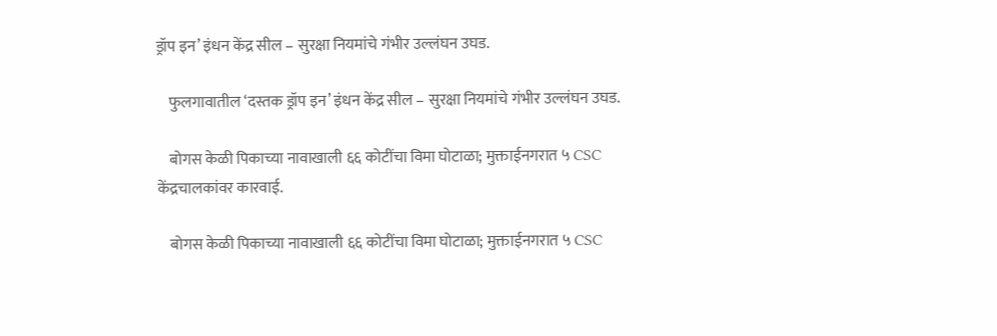ड्रॉप इन’ इंधन केंद्र सील – सुरक्षा नियमांचे गंभीर उल्लंघन उघड.

    फुलगावातील ‘दस्तक ड्रॉप इन’ इंधन केंद्र सील – सुरक्षा नियमांचे गंभीर उल्लंघन उघड.

    बोगस केळी पिकाच्या नावाखाली ६६ कोटींचा विमा घोटाळा; मुक्ताईनगरात ५ CSC केंद्रचालकांवर कारवाई.

    बोगस केळी पिकाच्या नावाखाली ६६ कोटींचा विमा घोटाळा; मुक्ताईनगरात ५ CSC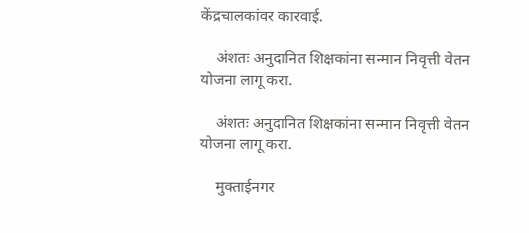केंद्रचालकांवर कारवाई.

    अंशतः अनुदानित शिक्षकांना सन्मान निवृत्ती वेतन योजना लागू करा.

    अंशतः अनुदानित शिक्षकांना सन्मान निवृत्ती वेतन योजना लागू करा.

    मुक्ताईनगर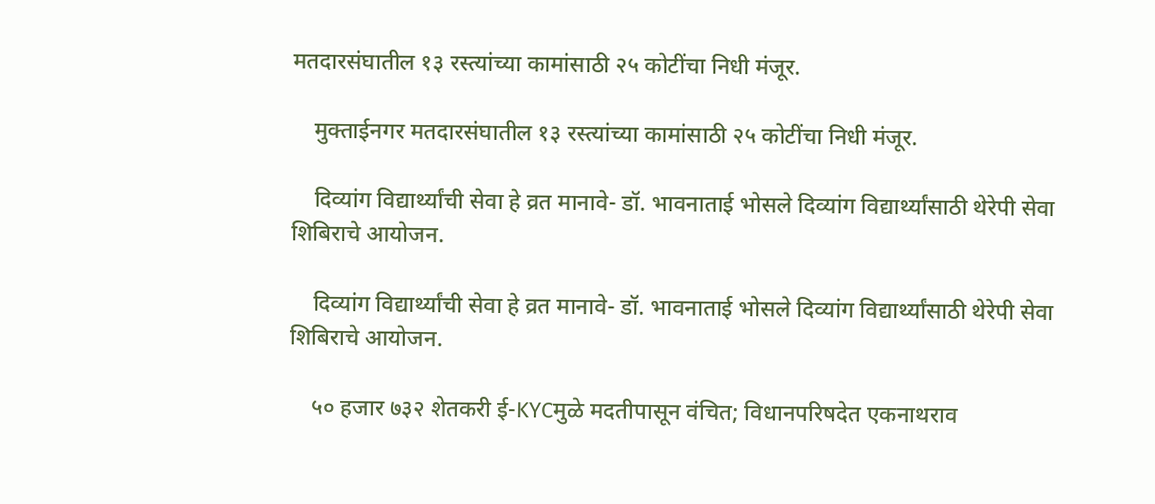मतदारसंघातील १३ रस्त्यांच्या कामांसाठी २५ कोटींचा निधी मंजूर.

    मुक्ताईनगर मतदारसंघातील १३ रस्त्यांच्या कामांसाठी २५ कोटींचा निधी मंजूर.

    दिव्यांग विद्यार्थ्यांची सेवा हे व्रत मानावे- डॉ. भावनाताई भोसले दिव्यांग विद्यार्थ्यांसाठी थेरेपी सेवा शिबिराचे आयोजन.

    दिव्यांग विद्यार्थ्यांची सेवा हे व्रत मानावे- डॉ. भावनाताई भोसले दिव्यांग विद्यार्थ्यांसाठी थेरेपी सेवा शिबिराचे आयोजन.

    ५० हजार ७३२ शेतकरी ई-KYCमुळे मदतीपासून वंचित; विधानपरिषदेत एकनाथराव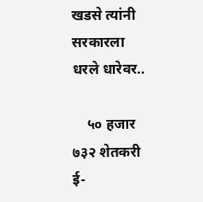खडसे त्यांनी सरकारला धरले धारेवर..

    ५० हजार ७३२ शेतकरी ई-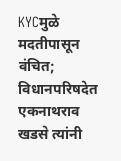KYCमुळे मदतीपासून वंचित; विधानपरिषदेत एकनाथराव खडसे त्यांनी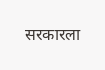सरकारला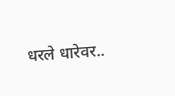धरले धारेवर..